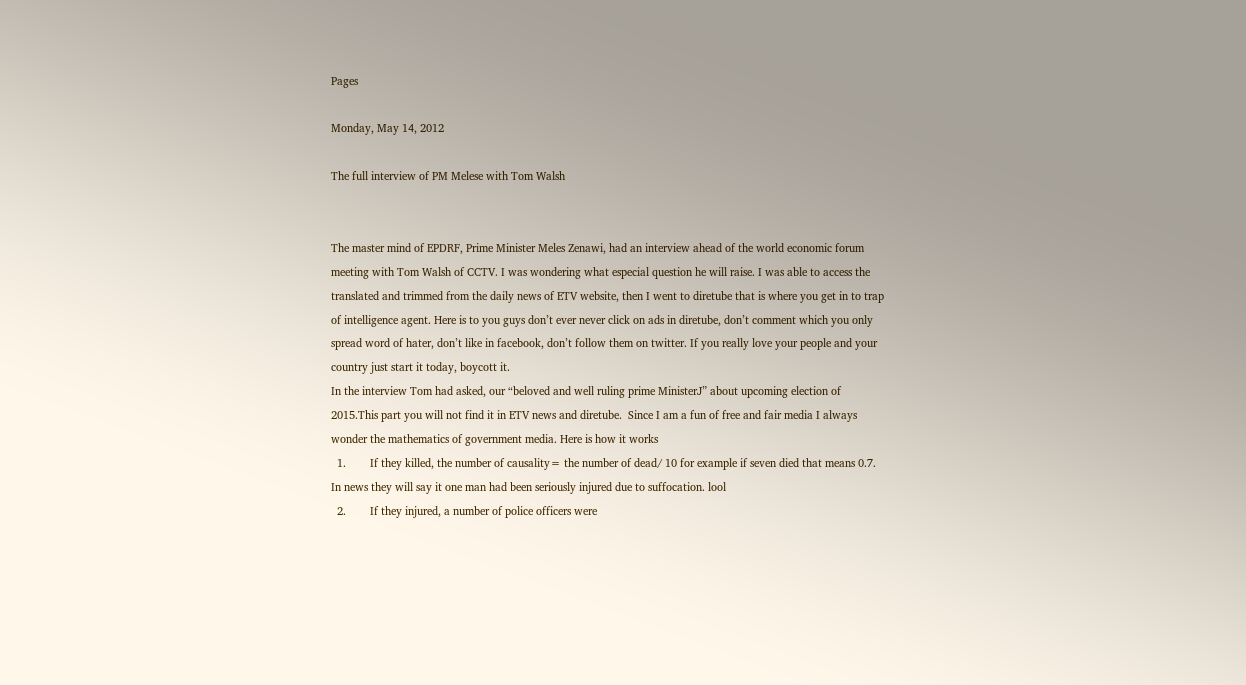Pages

Monday, May 14, 2012

The full interview of PM Melese with Tom Walsh


The master mind of EPDRF, Prime Minister Meles Zenawi, had an interview ahead of the world economic forum meeting with Tom Walsh of CCTV. I was wondering what especial question he will raise. I was able to access the translated and trimmed from the daily news of ETV website, then I went to diretube that is where you get in to trap of intelligence agent. Here is to you guys don’t ever never click on ads in diretube, don’t comment which you only spread word of hater, don’t like in facebook, don’t follow them on twitter. If you really love your people and your country just start it today, boycott it.
In the interview Tom had asked, our “beloved and well ruling prime MinisterJ” about upcoming election of 2015.This part you will not find it in ETV news and diretube.  Since I am a fun of free and fair media I always wonder the mathematics of government media. Here is how it works
  1.        If they killed, the number of causality= the number of dead/ 10 for example if seven died that means 0.7. In news they will say it one man had been seriously injured due to suffocation. lool
  2.        If they injured, a number of police officers were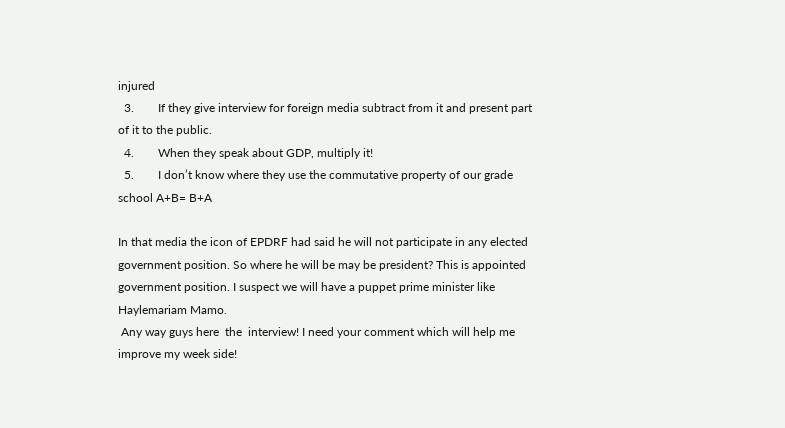injured
  3.        If they give interview for foreign media subtract from it and present part of it to the public.
  4.        When they speak about GDP, multiply it!
  5.        I don’t know where they use the commutative property of our grade school A+B= B+A

In that media the icon of EPDRF had said he will not participate in any elected government position. So where he will be may be president? This is appointed government position. I suspect we will have a puppet prime minister like Haylemariam Mamo.
 Any way guys here  the  interview! I need your comment which will help me improve my week side!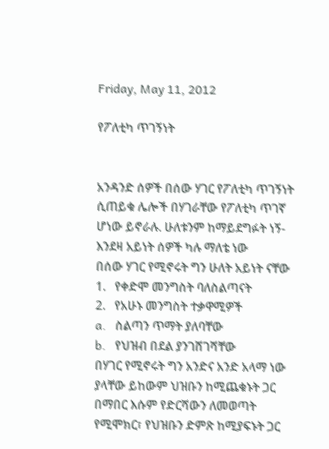Friday, May 11, 2012

የፖለቲካ ጥገኝነት


አንዳንድ ሰዎች በሰው ሃገር የፖለቲካ ጥገኝነት ሲጠይቁ ሌሎች በሃገራቸው የፖለቲካ ጥገኛ ሆነው ይኖራሉ. ሁለቱንም ከማይደግፉት ነኝ- እንደዛ አይነት ሰዎች ካሉ ማለቴ ነው
በሰው ሃገር የሚኖሩት ግን ሁለት አይነት ናቸው
1.   የቀድሞ መንግስት ባለስልጣናት
2.   የአሁኑ መንግስት ተቃዋሚዎች
a.   ስልጣን ጥማት ያለባቸው
b.   የህዝብ በደል ያንገሸገሻቸው
በሃገር የሚኖሩት ግን አንድና አንድ አላማ ነው ያላቸው ይከውም ህዝቡን ከሚጨቁኑት ጋር በማበር እሱም የድርሻውን ለመወጣት የሚሞክር፣ የህዝቡን ድምጽ ከሚያፍኑት ጋር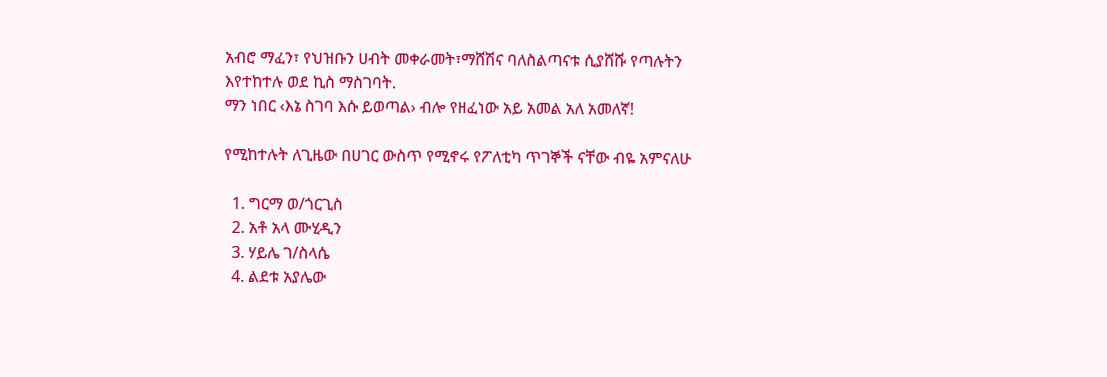አብሮ ማፈን፣ የህዝቡን ሀብት መቀራመት፣ማሸሽና ባለስልጣናቱ ሲያሸሹ የጣሉትን እየተከተሉ ወደ ኪስ ማስገባት.
ማን ነበር ‹እኔ ስገባ እሱ ይወጣል› ብሎ የዘፈነው አይ አመል አለ አመለኛ!

የሚከተሉት ለጊዜው በሀገር ውስጥ የሚኖሩ የፖለቲካ ጥገኞች ናቸው ብዬ አምናለሁ

  1. ግርማ ወ/ጎርጊስ
  2. አቶ አላ ሙሂዲን
  3. ሃይሌ ገ/ስላሴ
  4. ልደቱ አያሌው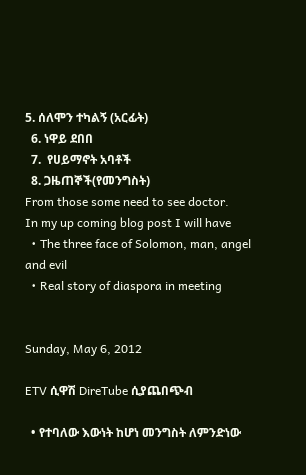5. ሰለሞን ተካልኝ (አርፊት)
  6. ነዋይ ደበበ
  7.  የሀይማኖት አባቶች
  8. ጋዜጠኞች(የመንግስት)
From those some need to see doctor.
In my up coming blog post I will have
  • The three face of Solomon, man, angel and evil
  • Real story of diaspora in meeting


Sunday, May 6, 2012

ETV ሲዋሽ DireTube ሲያጨበጭብ

  • የተባለው እውነት ከሆነ መንግስት ለምንድነው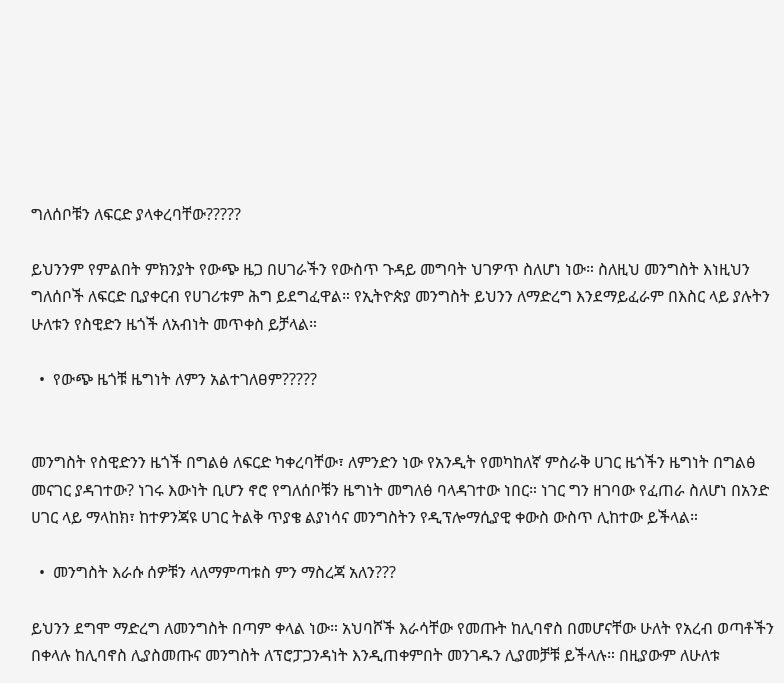ግለሰቦቹን ለፍርድ ያላቀረባቸው?????

ይህንንም የምልበት ምክንያት የውጭ ዜጋ በሀገራችን የውስጥ ጉዳይ መግባት ህገዎጥ ስለሆነ ነው። ስለዚህ መንግስት እነዚህን ግለሰቦች ለፍርድ ቢያቀርብ የሀገሪቱም ሕግ ይደግፈዋል። የኢትዮጵያ መንግስት ይህንን ለማድረግ እንደማይፈራም በእስር ላይ ያሉትን ሁለቱን የስዊድን ዜጎች ለአብነት መጥቀስ ይቻላል።

  •  የውጭ ዜጎቹ ዜግነት ለምን አልተገለፀም?????


መንግስት የስዊድንን ዜጎች በግልፅ ለፍርድ ካቀረባቸው፣ ለምንድን ነው የአንዲት የመካከለኛ ምስራቅ ሀገር ዜጎችን ዜግነት በግልፅ መናገር ያዳገተው? ነገሩ እውነት ቢሆን ኖሮ የግለሰቦቹን ዜግነት መግለፅ ባላዳገተው ነበር። ነገር ግን ዘገባው የፈጠራ ስለሆነ በአንድ ሀገር ላይ ማላከክ፣ ከተዎንጃዩ ሀገር ትልቅ ጥያቄ ልያነሳና መንግስትን የዲፕሎማሲያዊ ቀውስ ውስጥ ሊከተው ይችላል።

  •  መንግስት እራሱ ሰዎቹን ላለማምጣቱስ ምን ማስረጃ አለን???

ይህንን ደግሞ ማድረግ ለመንግስት በጣም ቀላል ነው። አህባሾች እራሳቸው የመጡት ከሊባኖስ በመሆናቸው ሁለት የአረብ ወጣቶችን በቀላሉ ከሊባኖስ ሊያስመጡና መንግስት ለፕሮፓጋንዳነት እንዲጠቀምበት መንገዱን ሊያመቻቹ ይችላሉ። በዚያውም ለሁለቱ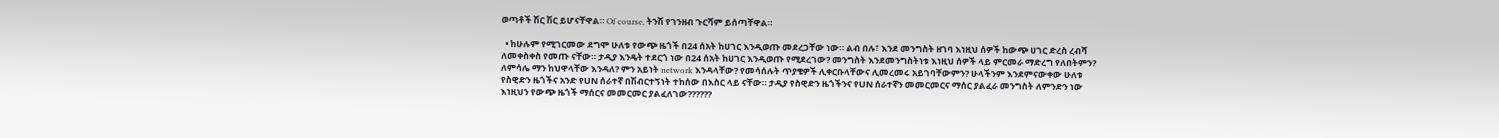ወጣቶች ሽር ሽር ይሆናቸዋል። Of course, ትንሽ የገንዘብ ጉርሻም ይሰጣቸዋል።

  • ከሁሉም የሚገርመው ደግሞ ሁለቱ የውጭ ዜጎች በ24 ሰአት ከሀገር እንዲወጡ መደረጋቸው ነው። ልብ በሉ፣ እንደ መንግስት ዘገባ እነዚህ ሰዎች ከውጭ ሀገር ድረስ ረብሻ ለመቀስቀስ የመጡ ናቸው። ታዲያ እንዴት ተደርጎ ነው በ24 ሰአት ከሀገር እንዲወጡ የሚደረገው? መንግስት እንደመንግስትነቱ እነዚህ ሰዎች ላይ ምርመራ ማድረግ የለበትምን? ለምሳሌ ማን ከህዋላቸው እንዳለ? ምን አይነት network እንዳላቸው? የመሳሰሉት ጥያቄዎች ሊቀርቡላቸውና ሊመረመሩ አይገባቸውምን? ሁላችንም እንደምናውቀው ሁለቱ የስዊድን ዜጎችና አንድ የUN ሰራተኛ በሽብርተኝነት ተከሰው በእስር ላይ ናቸው። ታዲያ የስዊድን ዜጎችንና የUN ሰራተኛን መመርመርና ማሰር ያልፈራ መንግስት ለምንድን ነው እነዚህን የውጭ ዜጎች ማሰርና መመርመር ያልፈለገው??????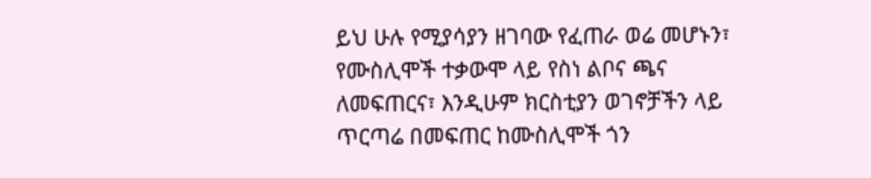ይህ ሁሉ የሚያሳያን ዘገባው የፈጠራ ወሬ መሆኑን፣ የሙስሊሞች ተቃውሞ ላይ የስነ ልቦና ጫና ለመፍጠርና፣ እንዲሁም ክርስቲያን ወገኖቻችን ላይ ጥርጣሬ በመፍጠር ከሙስሊሞች ጎን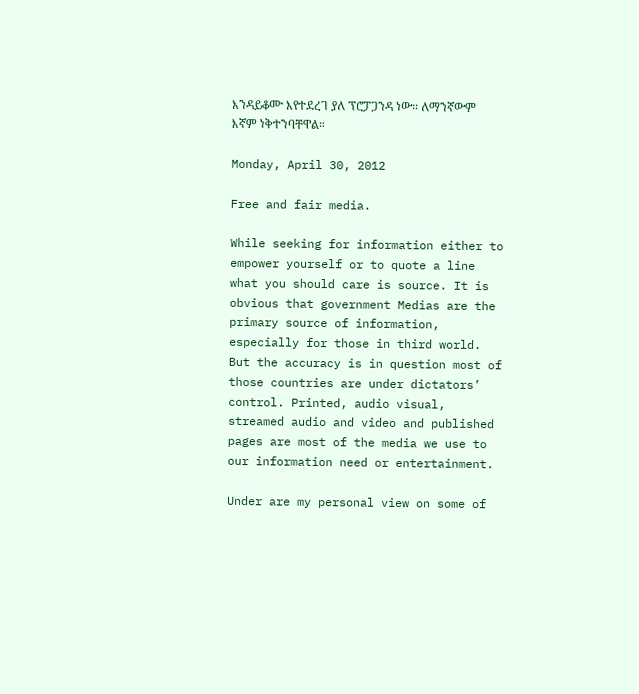እንዳይቆሙ እየተደረገ ያለ ፕሮፓጋንዳ ነው። ለማንኛውም እኛም ነቅተንባቸዋል።

Monday, April 30, 2012

Free and fair media.

While seeking for information either to empower yourself or to quote a line what you should care is source. It is obvious that government Medias are the primary source of information, especially for those in third world. But the accuracy is in question most of those countries are under dictators’ control. Printed, audio visual, streamed audio and video and published pages are most of the media we use to our information need or entertainment.

Under are my personal view on some of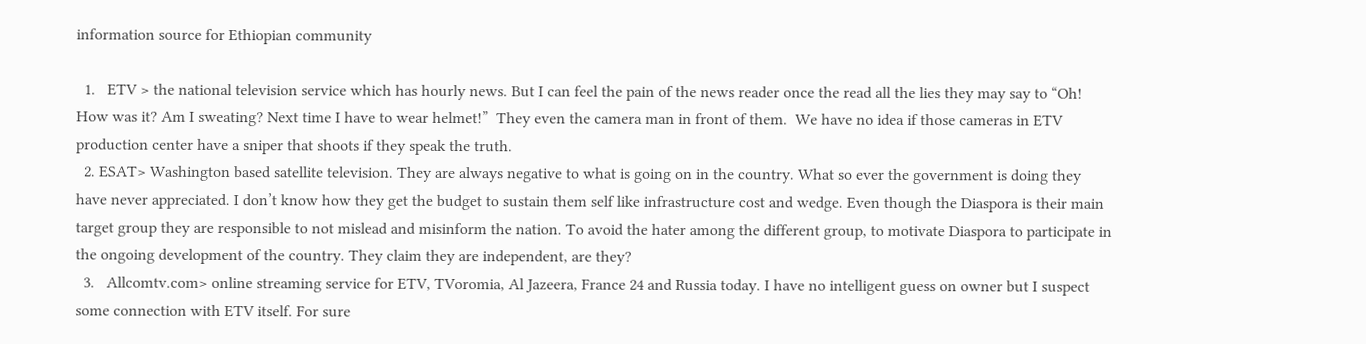information source for Ethiopian community

  1.   ETV > the national television service which has hourly news. But I can feel the pain of the news reader once the read all the lies they may say to “Oh! How was it? Am I sweating? Next time I have to wear helmet!”  They even the camera man in front of them.  We have no idea if those cameras in ETV production center have a sniper that shoots if they speak the truth.
  2. ESAT> Washington based satellite television. They are always negative to what is going on in the country. What so ever the government is doing they have never appreciated. I don’t know how they get the budget to sustain them self like infrastructure cost and wedge. Even though the Diaspora is their main target group they are responsible to not mislead and misinform the nation. To avoid the hater among the different group, to motivate Diaspora to participate in the ongoing development of the country. They claim they are independent, are they?
  3.   Allcomtv.com> online streaming service for ETV, TVoromia, Al Jazeera, France 24 and Russia today. I have no intelligent guess on owner but I suspect some connection with ETV itself. For sure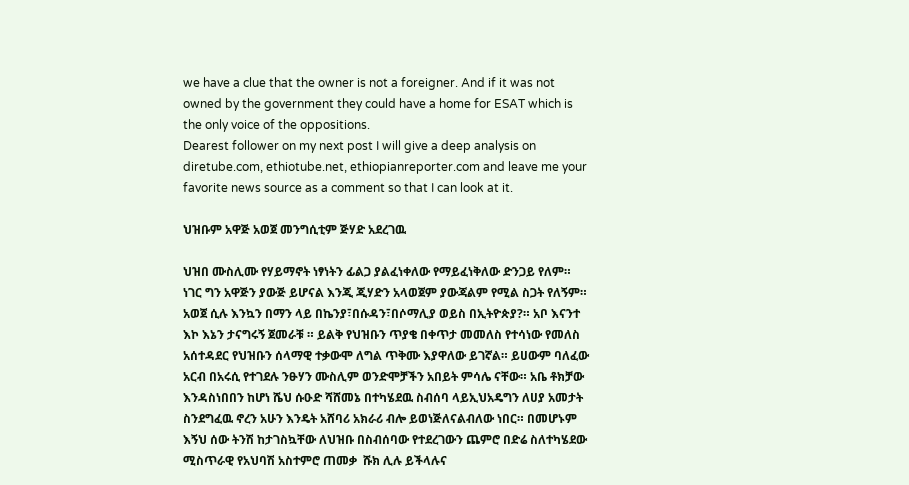we have a clue that the owner is not a foreigner. And if it was not owned by the government they could have a home for ESAT which is the only voice of the oppositions.
Dearest follower on my next post I will give a deep analysis on diretube.com, ethiotube.net, ethiopianreporter.com and leave me your favorite news source as a comment so that I can look at it.

ህዝቡም አዋጅ አወጀ መንግሲቲም ጅሃድ አደረገዉ

ህዝበ ሙስሊሙ የሃይማኖት ነፃነትን ፊልጋ ያልፈነቀለው የማይፈነቅለው ድንጋይ የለም። ነገር ግን አዋጅን ያውጅ ይሆናል እንጂ ጂሃድን አላወጀም ያውጃልም የሚል ስጋት የለኝም። አወጀ ሲሉ እንኳን በማን ላይ በኬንያ፣በሱዳን፣በሶማሊያ ወይስ በኢትዮጵያ?። አቦ እናንተ እኮ እኔን ታናግሩኝ ጀመራቹ ። ይልቅ የህዝቡን ጥያቄ በቀጥታ መመለስ የተሳነው የመለስ አሰተዳደር የህዝቡን ሰላማዊ ተቃውሞ ለግል ጥቅሙ እያዋለው ይገኛል። ይሀውም ባለፈው አርብ በአሩሲ የተገደሉ ንፁሃን ሙስሊም ወንድሞቻችን አበይት ምሳሌ ናቸው። አቤ ቶክቻው እንዳስነበበን ከሆነ ሼህ ሱዑድ ሻሸመኔ በተካሄደዉ ስብሰባ ላይኢህአዴግን ለሀያ አመታት ስንደግፈዉ ኖረን አሁን እንዴት አሸባሪ አክራሪ ብሎ ይወነጅለናልብለው ነበር። በመሆኑም እኝህ ሰው ትንሽ ከታገስኳቸው ለህዝቡ በስብሰባው የተደረገውን ጨምሮ በድሬ ስለተካሄደው ሚስጥራዊ የአህባሽ አስተምሮ ጠመቃ  ሹክ ሊሉ ይችላሉና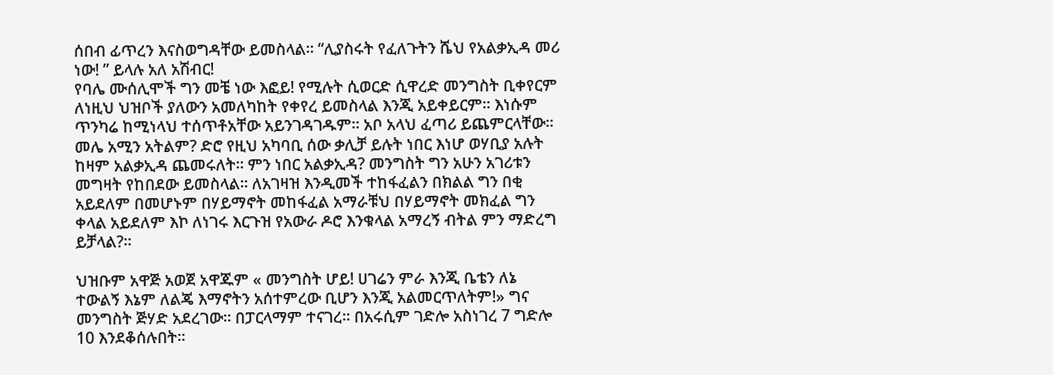ሰበብ ፊጥረን እናስወግዳቸው ይመስላል። “ሊያስሩት የፈለጉትን ሼህ የአልቃኢዳ መሪ ነው! ” ይላሉ አለ አሽብር!
የባሌ ሙሰሊሞች ግን መቼ ነው እፎይ! የሚሉት ሲወርድ ሲዋረድ መንግስት ቢቀየርም ለነዚህ ህዝቦች ያለውን አመለካከት የቀየረ ይመስላል እንጂ አይቀይርም። እነሱም ጥንካሬ ከሚነላህ ተሰጥቶአቸው አይንገዳገዱም። አቦ አላህ ፈጣሪ ይጨምርላቸው። መሌ አሚን አትልም? ድሮ የዚህ አካባቢ ሰው ቃሊቻ ይሉት ነበር እነሆ ወሃቢያ አሉት ከዛም አልቃኢዳ ጨመሩለት። ምን ነበር አልቃኢዳ? መንግስት ግን አሁን አገሪቱን መግዛት የከበደው ይመስላል። ለአገዛዝ እንዲመች ተከፋፈልን በክልል ግን በቂ አይደለም በመሆኑም በሃይማኖት መከፋፈል አማራቹህ በሃይማኖት መክፈል ግን ቀላል አይደለም እኮ ለነገሩ እርጉዝ የአውራ ዶሮ እንቁላል አማረኝ ብትል ምን ማድረግ ይቻላል?።

ህዝቡም አዋጅ አወጀ አዋጁም « መንግስት ሆይ! ሀገሬን ምራ እንጂ ቤቴን ለኔ ተውልኝ እኔም ለልጄ እማኖትን አሰተምረው ቢሆን እንጂ አልመርጥለትም!» ግና መንግስት ጅሃድ አደረገው። በፓርላማም ተናገረ። በአሩሲም ገድሎ አስነገረ 7 ግድሎ 10 እንደቆሰሉበት።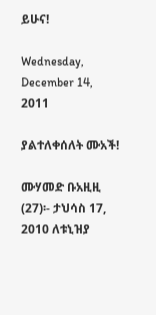ይሁና!

Wednesday, December 14, 2011

ያልተለቀሰለት ሙአች!

ሙሃመድ ቡአዚዚ (27)፡- ታህሳስ 17, 2010 ለቱኒዝያ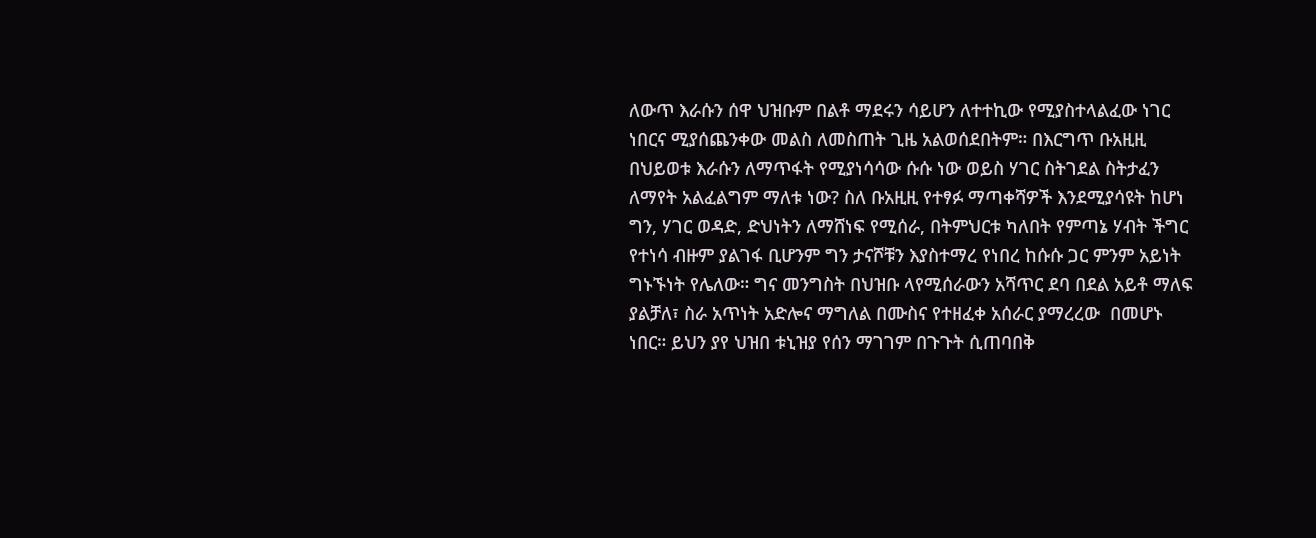ለውጥ እራሱን ሰዋ ህዝቡም በልቶ ማደሩን ሳይሆን ለተተኪው የሚያስተላልፈው ነገር ነበርና ሚያሰጨንቀው መልስ ለመስጠት ጊዜ አልወሰደበትም። በእርግጥ ቡአዚዚ በህይወቱ እራሱን ለማጥፋት የሚያነሳሳው ሱሱ ነው ወይስ ሃገር ስትገደል ስትታፈን ለማየት አልፈልግም ማለቱ ነው? ስለ ቡአዚዚ የተፃፉ ማጣቀሻዎች እንደሚያሳዩት ከሆነ ግን, ሃገር ወዳድ, ድህነትን ለማሸነፍ የሚሰራ, በትምህርቱ ካለበት የምጣኔ ሃብት ችግር የተነሳ ብዙም ያልገፋ ቢሆንም ግን ታናሾቹን እያስተማረ የነበረ ከሱሱ ጋር ምንም አይነት ግኑኙነት የሌለው። ግና መንግስት በህዝቡ ላየሚሰራውን አሻጥር ደባ በደል አይቶ ማለፍ ያልቻለ፣ ስራ አጥነት አድሎና ማግለል በሙስና የተዘፈቀ አሰራር ያማረረው  በመሆኑ ነበር። ይህን ያየ ህዝበ ቱኒዝያ የሰን ማገገም በጉጉት ሲጠባበቅ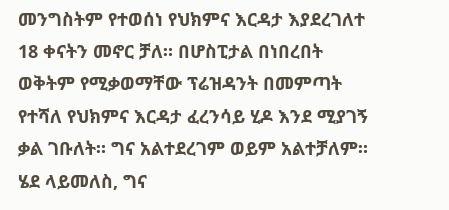መንግስትም የተወሰነ የህክምና እርዳታ እያደረገለተ 18 ቀናትን መኖር ቻለ። በሆስፒታል በነበረበት ወቅትም የሚቃወማቸው ፕሬዝዳንት በመምጣት የተሻለ የህክምና እርዳታ ፈረንሳይ ሂዶ እንደ ሚያገኝ ቃል ገቡለት። ግና አልተደረገም ወይም አልተቻለም። ሄደ ላይመለስ, ግና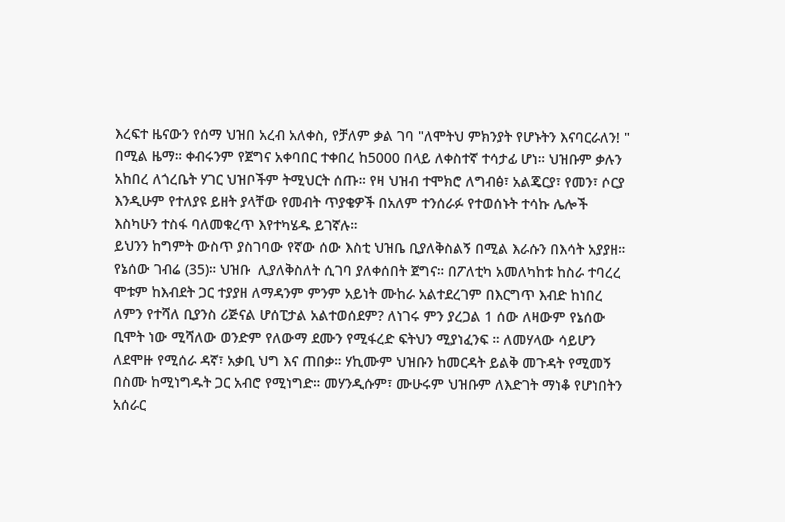እረፍተ ዜናውን የሰማ ህዝበ አረብ አለቀስ, የቻለም ቃል ገባ "ለሞትህ ምክንያት የሆኑትን እናባርራለን! " በሚል ዜማ። ቀብሩንም የጀግና አቀባበር ተቀበረ ከ5000 በላይ ለቀስተኛ ተሳታፊ ሆነ። ህዝቡም ቃሉን አከበረ ለጎረቤት ሃገር ህዝቦችም ትሚህርት ሰጡ። የዛ ህዝብ ተሞክሮ ለግብፅ፣ አልጄርያ፣ የመን፣ ሶርያ እንዲሁም የተለያዩ ይዘት ያላቸው የመብት ጥያቄዎች በአለም ተንሰራፉ የተወሰኑት ተሳኩ ሌሎች እስካሁን ተስፋ ባለመቁረጥ እየተካሄዱ ይገኛሉ።
ይህንን ከግምት ውስጥ ያስገባው የኛው ሰው እስቲ ህዝቤ ቢያለቅስልኝ በሚል እራሱን በእሳት አያያዘ። የኔሰው ገብሬ (35)። ህዝቡ  ሊያለቅስለት ሲገባ ያለቀሰበት ጀግና። በፖለቲካ አመለካከቱ ከስራ ተባረረ ሞቱም ከእብደት ጋር ተያያዘ ለማዳንም ምንም አይነት ሙከራ አልተደረገም በእርግጥ እብድ ከነበረ ለምን የተሻለ ቢያንስ ሪጅናል ሆሰፒታል አልተወሰደም? ለነገሩ ምን ያረጋል 1 ሰው ለዛውም የኔሰው ቢሞት ነው ሚሻለው ወንድም የለውማ ደሙን የሚፋረድ ፍትህን ሚያነፈንፍ ። ለመሃላው ሳይሆን ለደሞዙ የሚሰራ ዳኛ፣ አቃቢ ህግ እና ጠበቃ። ሃኪሙም ህዝቡን ከመርዳት ይልቅ መጉዳት የሚመኝ በስሙ ከሚነግዱት ጋር አብሮ የሚነግድ። መሃንዲሱም፣ ሙሁሩም ህዝቡም ለእድገት ማነቆ የሆነበትን አሰራር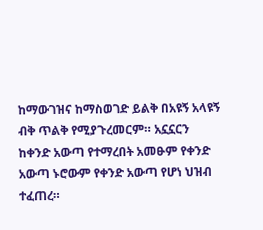ከማውገዝና ከማስወገድ ይልቅ በአዩኝ አላዩኝ  ብቅ ጥልቅ የሚያጉረመርም። አኗኗርን  ከቀንድ አውጣ የተማረበት አመፁም የቀንድ አውጣ ኑሮውም የቀንድ አውጣ የሆነ ህዝብ ተፈጠረ።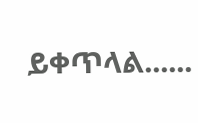ይቀጥላል......